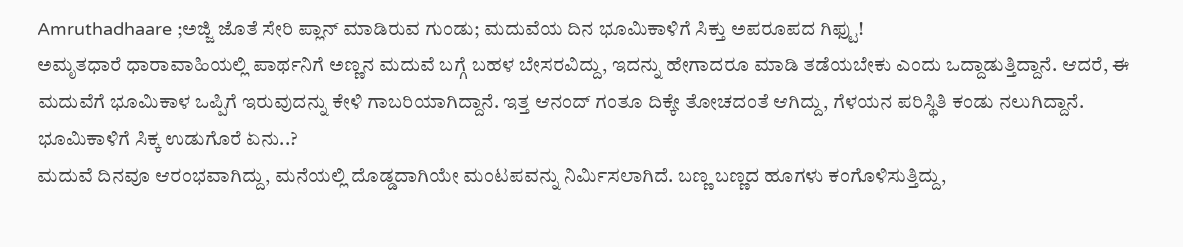Amruthadhaare ;ಅಜ್ಜಿ ಜೊತೆ ಸೇರಿ ಪ್ಲಾನ್ ಮಾಡಿರುವ ಗುಂಡು; ಮದುವೆಯ ದಿನ ಭೂಮಿಕಾಳಿಗೆ ಸಿಕ್ತು ಅಪರೂಪದ ಗಿಫ್ಟು!
ಅಮೃತಧಾರೆ ಧಾರಾವಾಹಿಯಲ್ಲಿ ಪಾರ್ಥನಿಗೆ ಅಣ್ಣನ ಮದುವೆ ಬಗ್ಗೆ ಬಹಳ ಬೇಸರವಿದ್ದು, ಇದನ್ನು ಹೇಗಾದರೂ ಮಾಡಿ ತಡೆಯಬೇಕು ಎಂದು ಒದ್ದಾಡುತ್ತಿದ್ದಾನೆ. ಆದರೆ, ಈ ಮದುವೆಗೆ ಭೂಮಿಕಾಳ ಒಪ್ಪಿಗೆ ಇರುವುದನ್ನು ಕೇಳಿ ಗಾಬರಿಯಾಗಿದ್ದಾನೆ. ಇತ್ತ ಆನಂದ್ ಗಂತೂ ದಿಕ್ಕೇ ತೋಚದಂತೆ ಆಗಿದ್ದು, ಗೆಳಯನ ಪರಿಸ್ಥಿತಿ ಕಂಡು ನಲುಗಿದ್ದಾನೆ.
ಭೂಮಿಕಾಳಿಗೆ ಸಿಕ್ಕ ಉಡುಗೊರೆ ಏನು..?
ಮದುವೆ ದಿನವೂ ಆರಂಭವಾಗಿದ್ದು, ಮನೆಯಲ್ಲಿ ದೊಡ್ಡದಾಗಿಯೇ ಮಂಟಪವನ್ನು ನಿರ್ಮಿಸಲಾಗಿದೆ. ಬಣ್ಣ ಬಣ್ಣದ ಹೂಗಳು ಕಂಗೊಳಿಸುತ್ತಿದ್ದು,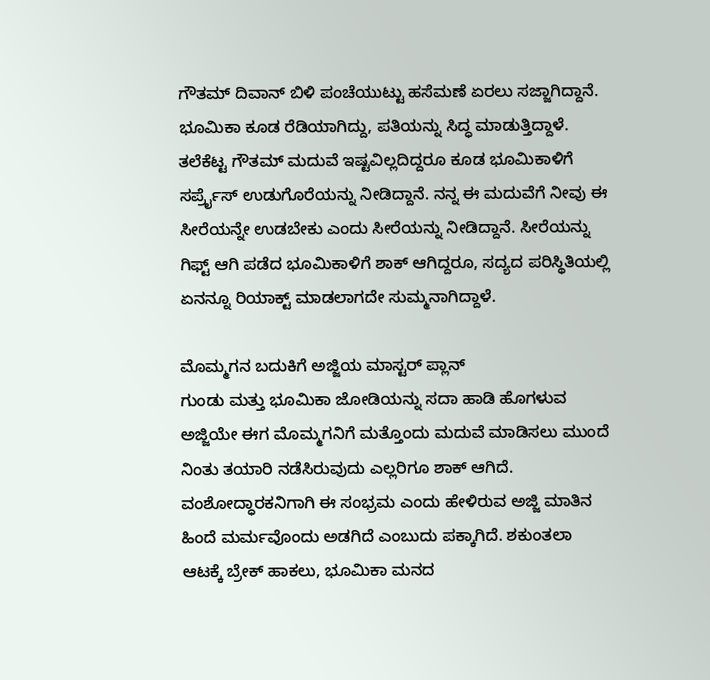ಗೌತಮ್ ದಿವಾನ್ ಬಿಳಿ ಪಂಚೆಯುಟ್ಟು ಹಸೆಮಣೆ ಏರಲು ಸಜ್ಜಾಗಿದ್ದಾನೆ. ಭೂಮಿಕಾ ಕೂಡ ರೆಡಿಯಾಗಿದ್ದು, ಪತಿಯನ್ನು ಸಿದ್ಧ ಮಾಡುತ್ತಿದ್ದಾಳೆ. ತಲೆಕೆಟ್ಟ ಗೌತಮ್ ಮದುವೆ ಇಷ್ಟವಿಲ್ಲದಿದ್ದರೂ ಕೂಡ ಭೂಮಿಕಾಳಿಗೆ ಸರ್ಪ್ರೈಸ್ ಉಡುಗೊರೆಯನ್ನು ನೀಡಿದ್ದಾನೆ. ನನ್ನ ಈ ಮದುವೆಗೆ ನೀವು ಈ ಸೀರೆಯನ್ನೇ ಉಡಬೇಕು ಎಂದು ಸೀರೆಯನ್ನು ನೀಡಿದ್ದಾನೆ. ಸೀರೆಯನ್ನು ಗಿಫ್ಟ್ ಆಗಿ ಪಡೆದ ಭೂಮಿಕಾಳಿಗೆ ಶಾಕ್ ಆಗಿದ್ದರೂ, ಸದ್ಯದ ಪರಿಸ್ಥಿತಿಯಲ್ಲಿ ಏನನ್ನೂ ರಿಯಾಕ್ಟ್ ಮಾಡಲಾಗದೇ ಸುಮ್ಮನಾಗಿದ್ದಾಳೆ.

ಮೊಮ್ಮಗನ ಬದುಕಿಗೆ ಅಜ್ಜಿಯ ಮಾಸ್ಟರ್ ಪ್ಲಾನ್
ಗುಂಡು ಮತ್ತು ಭೂಮಿಕಾ ಜೋಡಿಯನ್ನು ಸದಾ ಹಾಡಿ ಹೊಗಳುವ ಅಜ್ಜಿಯೇ ಈಗ ಮೊಮ್ಮಗನಿಗೆ ಮತ್ತೊಂದು ಮದುವೆ ಮಾಡಿಸಲು ಮುಂದೆ ನಿಂತು ತಯಾರಿ ನಡೆಸಿರುವುದು ಎಲ್ಲರಿಗೂ ಶಾಕ್ ಆಗಿದೆ. ವಂಶೋದ್ಧಾರಕನಿಗಾಗಿ ಈ ಸಂಭ್ರಮ ಎಂದು ಹೇಳಿರುವ ಅಜ್ಜಿ ಮಾತಿನ ಹಿಂದೆ ಮರ್ಮವೊಂದು ಅಡಗಿದೆ ಎಂಬುದು ಪಕ್ಕಾಗಿದೆ. ಶಕುಂತಲಾ ಆಟಕ್ಕೆ ಬ್ರೇಕ್ ಹಾಕಲು, ಭೂಮಿಕಾ ಮನದ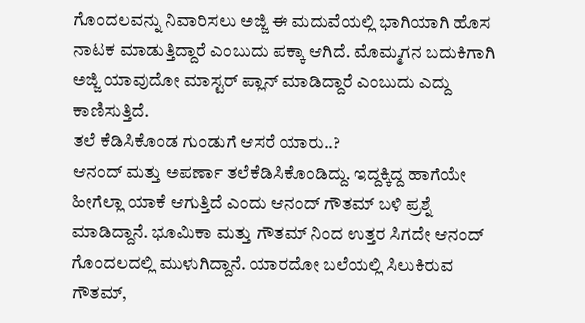ಗೊಂದಲವನ್ನು ನಿವಾರಿಸಲು ಅಜ್ಜಿ ಈ ಮದುವೆಯಲ್ಲಿ ಭಾಗಿಯಾಗಿ ಹೊಸ ನಾಟಕ ಮಾಡುತ್ತಿದ್ದಾರೆ ಎಂಬುದು ಪಕ್ಕಾ ಆಗಿದೆ. ಮೊಮ್ಮಗನ ಬದುಕಿಗಾಗಿ ಅಜ್ಜಿ ಯಾವುದೋ ಮಾಸ್ಟರ್ ಪ್ಲಾನ್ ಮಾಡಿದ್ದಾರೆ ಎಂಬುದು ಎದ್ದು ಕಾಣಿಸುತ್ತಿದೆ.
ತಲೆ ಕೆಡಿಸಿಕೊಂಡ ಗುಂಡುಗೆ ಆಸರೆ ಯಾರು..?
ಆನಂದ್ ಮತ್ತು ಅಪರ್ಣಾ ತಲೆಕೆಡಿಸಿಕೊಂಡಿದ್ದು. ಇದ್ದಕ್ಕಿದ್ದ ಹಾಗೆಯೇ ಹೀಗೆಲ್ಲಾ ಯಾಕೆ ಆಗುತ್ತಿದೆ ಎಂದು ಆನಂದ್ ಗೌತಮ್ ಬಳಿ ಪ್ರಶ್ನೆ ಮಾಡಿದ್ದಾನೆ. ಭೂಮಿಕಾ ಮತ್ತು ಗೌತಮ್ ನಿಂದ ಉತ್ತರ ಸಿಗದೇ ಆನಂದ್ ಗೊಂದಲದಲ್ಲಿ ಮುಳುಗಿದ್ದಾನೆ. ಯಾರದೋ ಬಲೆಯಲ್ಲಿ ಸಿಲುಕಿರುವ ಗೌತಮ್,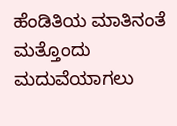ಹೆಂಡಿತಿಯ ಮಾತಿನಂತೆ ಮತ್ತೊಂದು ಮದುವೆಯಾಗಲು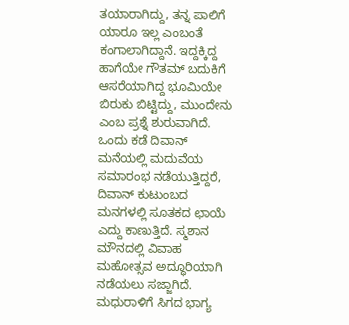ತಯಾರಾಗಿದ್ದು, ತನ್ನ ಪಾಲಿಗೆ ಯಾರೂ ಇಲ್ಲ ಎಂಬಂತೆ ಕಂಗಾಲಾಗಿದ್ದಾನೆ. ಇದ್ದಕ್ಕಿದ್ದ ಹಾಗೆಯೇ ಗೌತಮ್ ಬದುಕಿಗೆ ಆಸರೆಯಾಗಿದ್ದ ಭೂಮಿಯೇ ಬಿರುಕು ಬಿಟ್ಟಿದ್ದು, ಮುಂದೇನು ಎಂಬ ಪ್ರಶ್ನೆ ಶುರುವಾಗಿದೆ. ಒಂದು ಕಡೆ ದಿವಾನ್ ಮನೆಯಲ್ಲಿ ಮದುವೆಯ ಸಮಾರಂಭ ನಡೆಯುತ್ತಿದ್ದರೆ, ದಿವಾನ್ ಕುಟುಂಬದ ಮನಗಳಲ್ಲಿ ಸೂತಕದ ಛಾಯೆ ಎದ್ದು ಕಾಣುತ್ತಿದೆ. ಸ್ಮಶಾನ ಮೌನದಲ್ಲಿ ವಿವಾಹ ಮಹೋತ್ಸವ ಅದ್ಧೂರಿಯಾಗಿ ನಡೆಯಲು ಸಜ್ಜಾಗಿದೆ.
ಮಧುರಾಳಿಗೆ ಸಿಗದ ಭಾಗ್ಯ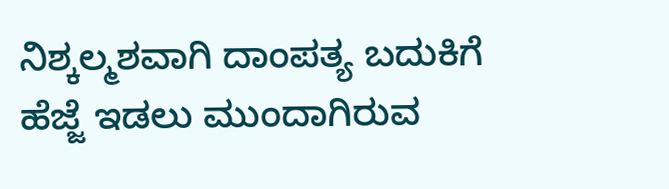ನಿಶ್ಕಲ್ಮಶವಾಗಿ ದಾಂಪತ್ಯ ಬದುಕಿಗೆ ಹೆಜ್ಜೆ ಇಡಲು ಮುಂದಾಗಿರುವ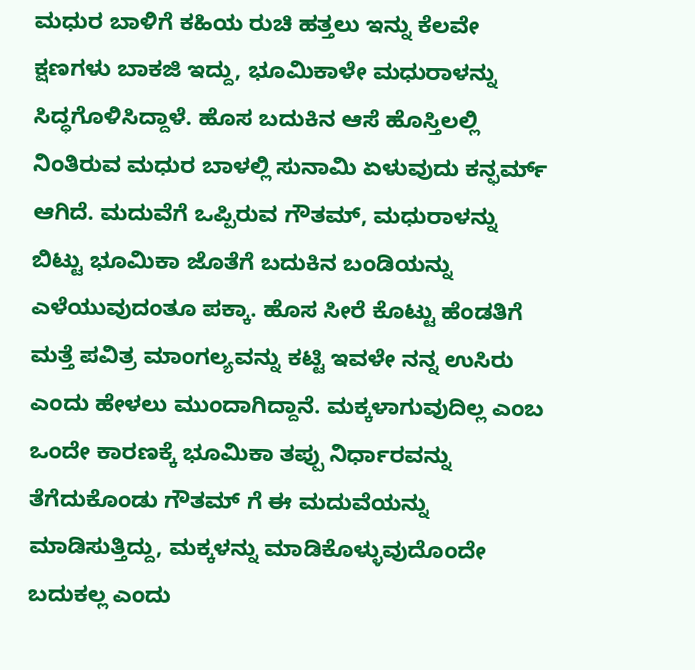ಮಧುರ ಬಾಳಿಗೆ ಕಹಿಯ ರುಚಿ ಹತ್ತಲು ಇನ್ನು ಕೆಲವೇ ಕ್ಷಣಗಳು ಬಾಕಜಿ ಇದ್ದು, ಭೂಮಿಕಾಳೇ ಮಧುರಾಳನ್ನು ಸಿದ್ಧಗೊಳಿಸಿದ್ದಾಳೆ. ಹೊಸ ಬದುಕಿನ ಆಸೆ ಹೊಸ್ತಿಲಲ್ಲಿ ನಿಂತಿರುವ ಮಧುರ ಬಾಳಲ್ಲಿ ಸುನಾಮಿ ಏಳುವುದು ಕನ್ಫರ್ಮ್ ಆಗಿದೆ. ಮದುವೆಗೆ ಒಪ್ಪಿರುವ ಗೌತಮ್, ಮಧುರಾಳನ್ನು ಬಿಟ್ಟು ಭೂಮಿಕಾ ಜೊತೆಗೆ ಬದುಕಿನ ಬಂಡಿಯನ್ನು ಎಳೆಯುವುದಂತೂ ಪಕ್ಕಾ. ಹೊಸ ಸೀರೆ ಕೊಟ್ಟು ಹೆಂಡತಿಗೆ ಮತ್ತೆ ಪವಿತ್ರ ಮಾಂಗಲ್ಯವನ್ನು ಕಟ್ಟಿ ಇವಳೇ ನನ್ನ ಉಸಿರು ಎಂದು ಹೇಳಲು ಮುಂದಾಗಿದ್ದಾನೆ. ಮಕ್ಕಳಾಗುವುದಿಲ್ಲ ಎಂಬ ಒಂದೇ ಕಾರಣಕ್ಕೆ ಭೂಮಿಕಾ ತಪ್ಪು ನಿರ್ಧಾರವನ್ನು ತೆಗೆದುಕೊಂಡು ಗೌತಮ್ ಗೆ ಈ ಮದುವೆಯನ್ನು ಮಾಡಿಸುತ್ತಿದ್ದು, ಮಕ್ಕಳನ್ನು ಮಾಡಿಕೊಳ್ಳುವುದೊಂದೇ ಬದುಕಲ್ಲ ಎಂದು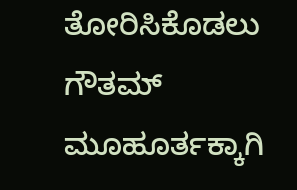ತೋರಿಸಿಕೊಡಲು ಗೌತಮ್ ಮೂಹೂರ್ತಕ್ಕಾಗಿ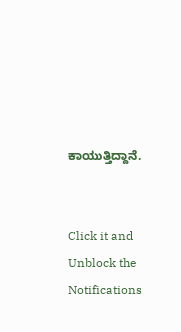ಕಾಯುತ್ತಿದ್ದಾನೆ.


Click it and Unblock the Notifications